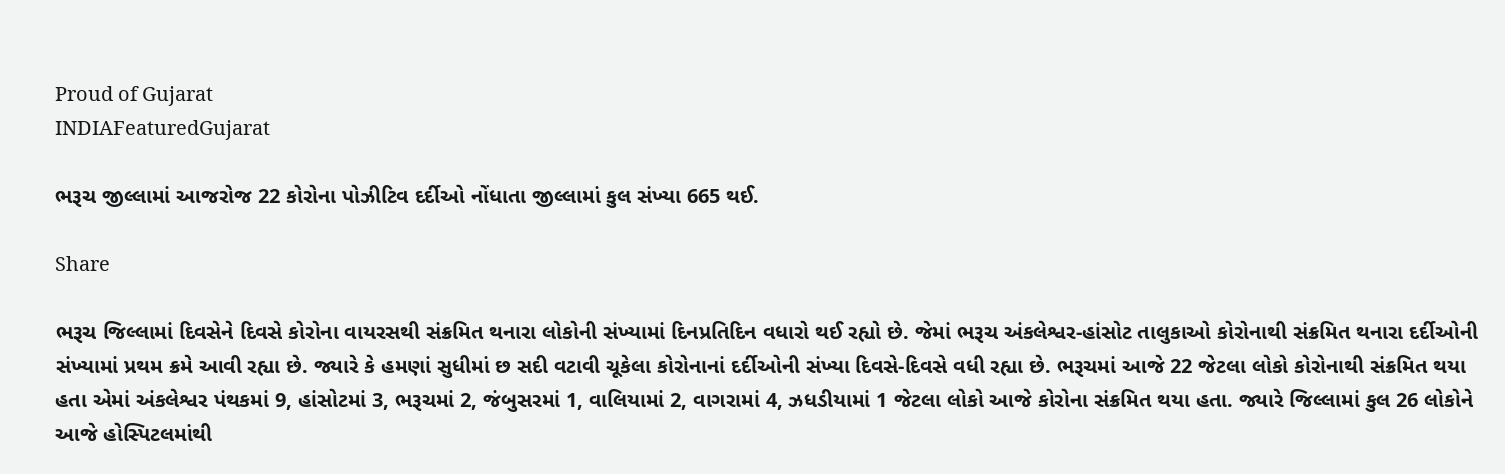Proud of Gujarat
INDIAFeaturedGujarat

ભરૂચ જીલ્લામાં આજરોજ 22 કોરોના પોઝીટિવ દર્દીઓ નોંધાતા જીલ્લામાં કુલ સંખ્યા 665 થઈ.

Share

ભરૂચ જિલ્લામાં દિવસેને દિવસે કોરોના વાયરસથી સંક્રમિત થનારા લોકોની સંખ્યામાં દિનપ્રતિદિન વધારો થઈ રહ્યો છે. જેમાં ભરૂચ અંકલેશ્વર-હાંસોટ તાલુકાઓ કોરોનાથી સંક્રમિત થનારા દર્દીઓની સંખ્યામાં પ્રથમ ક્રમે આવી રહ્યા છે. જ્યારે કે હમણાં સુધીમાં છ સદી વટાવી ચૂકેલા કોરોનાનાં દર્દીઓની સંખ્યા દિવસે-દિવસે વધી રહ્યા છે. ભરૂચમાં આજે 22 જેટલા લોકો કોરોનાથી સંક્રમિત થયા હતા એમાં અંકલેશ્વર પંથકમાં 9, હાંસોટમાં 3, ભરૂચમાં 2, જંબુસરમાં 1, વાલિયામાં 2, વાગરામાં 4, ઝધડીયામાં 1 જેટલા લોકો આજે કોરોના સંક્રમિત થયા હતા. જ્યારે જિલ્લામાં કુલ 26 લોકોને આજે હોસ્પિટલમાંથી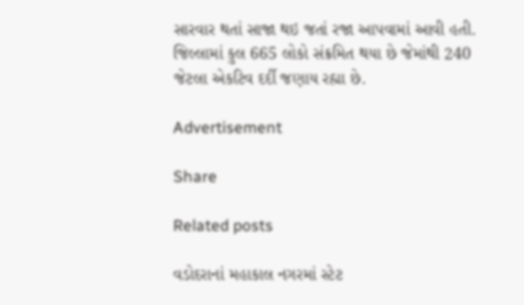સારવાર થતાં સાજા થઇ જતાં રજા આપવામાં આવી હતી. જિલ્લામાં કુલ 665 લોકો સંક્રમિત થયા છે જેમાંથી 240 જેટલા એકટિવ દર્દી જણાય રહ્યા છે.

Advertisement

Share

Related posts

વડોદરાનાં મહાકાલ નગરમાં સ્ટેટ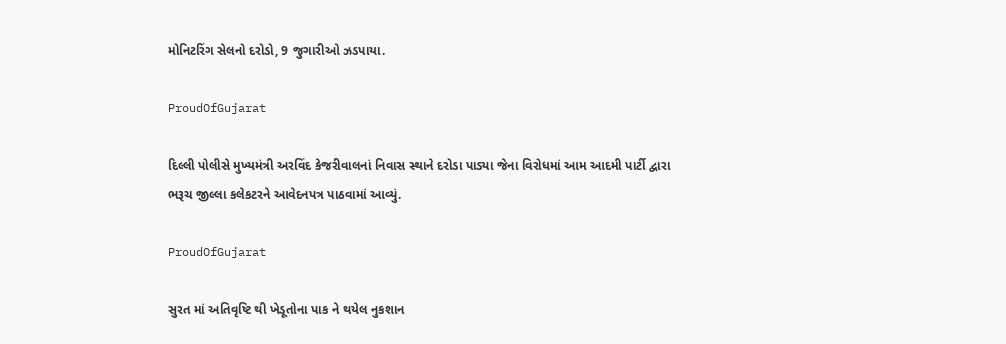મોનિટરિંગ સેલનો દરોડો, 9 જુગારીઓ ઝડપાયા.

ProudOfGujarat

દિલ્લી પોલીસે મુખ્યમંત્રી અરવિંદ કેજરીવાલનાં નિવાસ સ્થાને દરોડા પાડ્યા જેના વિરોધમાં આમ આદમી પાર્ટી દ્વારા ભરૂચ જીલ્લા કલેકટરને આવેદનપત્ર પાઠવામાં આવ્યું.

ProudOfGujarat

સુરત માં અતિવૃષ્ટિ થી ખેડૂતોના પાક ને થયેલ નુકશાન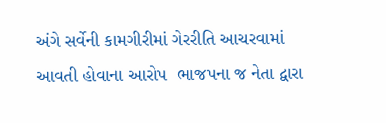અંગે સર્વેની કામગીરીમાં ગેરરીતિ આચરવામાં આવતી હોવાના આરોપ  ભાજપના જ નેતા દ્વારા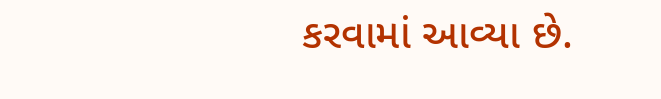કરવામાં આવ્યા છે.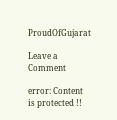ProudOfGujarat

Leave a Comment

error: Content is protected !!